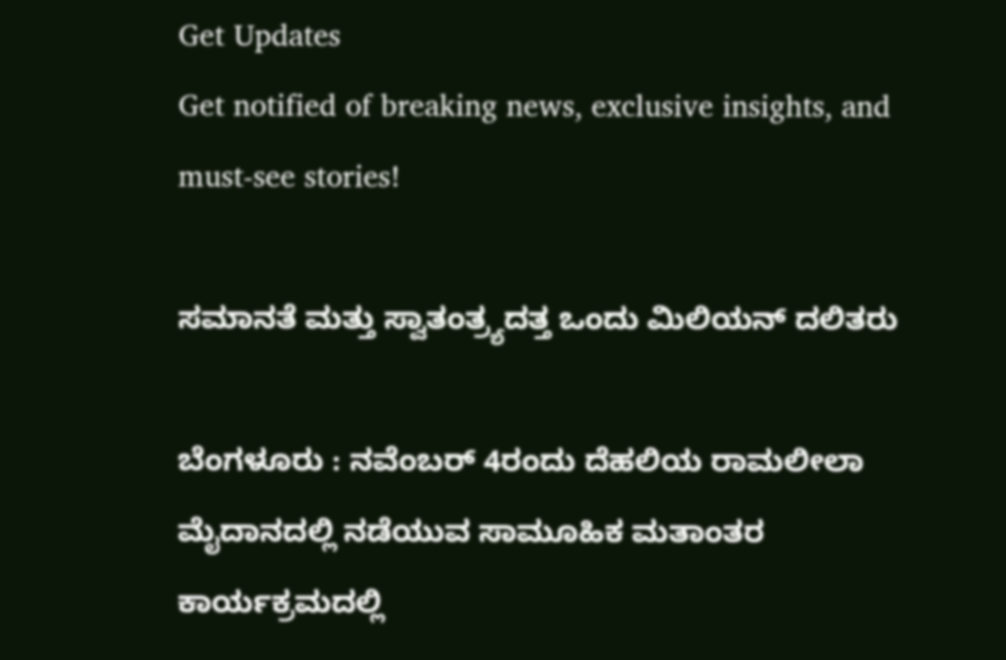Get Updates
Get notified of breaking news, exclusive insights, and must-see stories!

ಸಮಾನತೆ ಮತ್ತು ಸ್ವಾತಂತ್ರ್ಯದತ್ತ ಒಂದು ಮಿಲಿಯನ್‌ ದಲಿತರು

ಬೆಂಗಳೂರು : ನವೆಂಬರ್‌ 4ರಂದು ದೆಹಲಿಯ ರಾಮಲೀಲಾ ಮೈದಾನದಲ್ಲಿ ನಡೆಯುವ ಸಾಮೂಹಿಕ ಮತಾಂತರ ಕಾರ್ಯಕ್ರಮದಲ್ಲಿ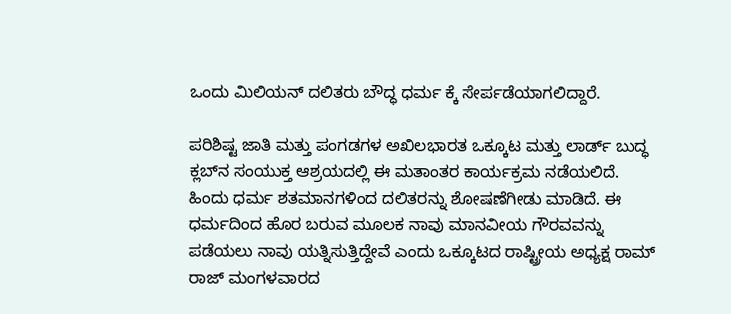ಒಂದು ಮಿಲಿಯನ್‌ ದಲಿತರು ಬೌದ್ಧ ಧರ್ಮ ಕ್ಕೆ ಸೇರ್ಪಡೆಯಾಗಲಿದ್ದಾರೆ.

ಪರಿಶಿಷ್ಟ ಜಾತಿ ಮತ್ತು ಪಂಗಡಗಳ ಅಖಿಲಭಾರತ ಒಕ್ಕೂಟ ಮತ್ತು ಲಾರ್ಡ್‌ ಬುದ್ಧ ಕ್ಲಬ್‌ನ ಸಂಯುಕ್ತ ಆಶ್ರಯದಲ್ಲಿ ಈ ಮತಾಂತರ ಕಾರ್ಯಕ್ರಮ ನಡೆಯಲಿದೆ. ಹಿಂದು ಧರ್ಮ ಶತಮಾನಗಳಿಂದ ದಲಿತರನ್ನು ಶೋಷಣೆಗೀಡು ಮಾಡಿದೆ. ಈ ಧರ್ಮದಿಂದ ಹೊರ ಬರುವ ಮೂಲಕ ನಾವು ಮಾನವೀಯ ಗೌರವವನ್ನು ಪಡೆಯಲು ನಾವು ಯತ್ನಿಸುತ್ತಿದ್ದೇವೆ ಎಂದು ಒಕ್ಕೂಟದ ರಾಷ್ಟ್ರೀಯ ಅಧ್ಯಕ್ಷ ರಾಮ್‌ ರಾಜ್‌ ಮಂಗಳವಾರದ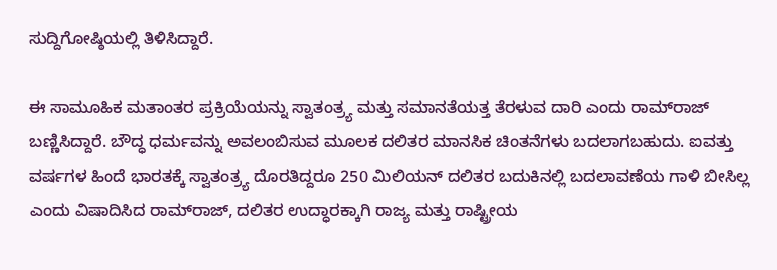ಸುದ್ದಿಗೋಷ್ಠಿಯಲ್ಲಿ ತಿಳಿಸಿದ್ದಾರೆ.

ಈ ಸಾಮೂಹಿಕ ಮತಾಂತರ ಪ್ರಕ್ರಿಯೆಯನ್ನು ಸ್ವಾತಂತ್ರ್ಯ ಮತ್ತು ಸಮಾನತೆಯತ್ತ ತೆರಳುವ ದಾರಿ ಎಂದು ರಾಮ್‌ರಾಜ್‌ ಬಣ್ಣಿಸಿದ್ದಾರೆ. ಬೌದ್ಧ ಧರ್ಮವನ್ನು ಅವಲಂಬಿಸುವ ಮೂಲಕ ದಲಿತರ ಮಾನಸಿಕ ಚಿಂತನೆಗಳು ಬದಲಾಗಬಹುದು. ಐವತ್ತು ವರ್ಷಗಳ ಹಿಂದೆ ಭಾರತಕ್ಕೆ ಸ್ವಾತಂತ್ರ್ಯ ದೊರತಿದ್ದರೂ 250 ಮಿಲಿಯನ್‌ ದಲಿತರ ಬದುಕಿನಲ್ಲಿ ಬದಲಾವಣೆಯ ಗಾಳಿ ಬೀಸಿಲ್ಲ ಎಂದು ವಿಷಾದಿಸಿದ ರಾಮ್‌ರಾಜ್‌, ದಲಿತರ ಉದ್ಧಾರಕ್ಕಾಗಿ ರಾಜ್ಯ ಮತ್ತು ರಾಷ್ಟ್ರೀಯ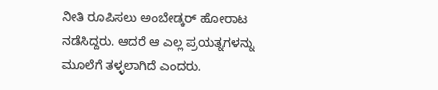ನೀತಿ ರೂಪಿಸಲು ಅಂಬೇಡ್ಕರ್‌ ಹೋರಾಟ ನಡೆಸಿದ್ದರು. ಆದರೆ ಆ ಎಲ್ಲ ಪ್ರಯತ್ನಗಳನ್ನು ಮೂಲೆಗೆ ತಳ್ಳಲಾಗಿದೆ ಎಂದರು.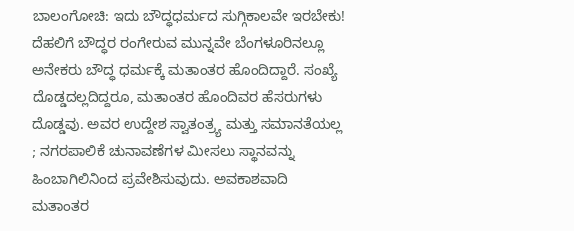ಬಾಲಂಗೋಚಿ: ಇದು ಬೌದ್ಧಧರ್ಮದ ಸುಗ್ಗಿಕಾಲವೇ ಇರಬೇಕು! ದೆಹಲಿಗೆ ಬೌದ್ಧರ ರಂಗೇರುವ ಮುನ್ನವೇ ಬೆಂಗಳೂರಿನಲ್ಲೂ ಅನೇಕರು ಬೌದ್ಧ ಧರ್ಮಕ್ಕೆ ಮತಾಂತರ ಹೊಂದಿದ್ದಾರೆ. ಸಂಖ್ಯೆ ದೊಡ್ಡದಲ್ಲದಿದ್ದರೂ, ಮತಾಂತರ ಹೊಂದಿವರ ಹೆಸರುಗಳು ದೊಡ್ಡವು. ಅವರ ಉದ್ದೇಶ ಸ್ವಾತಂತ್ರ್ಯ ಮತ್ತು ಸಮಾನತೆಯಲ್ಲ ; ನಗರಪಾಲಿಕೆ ಚುನಾವಣೆಗಳ ಮೀಸಲು ಸ್ಥಾನವನ್ನು ಹಿಂಬಾಗಿಲಿನಿಂದ ಪ್ರವೇಶಿಸುವುದು. ಅವಕಾಶವಾದಿ ಮತಾಂತರ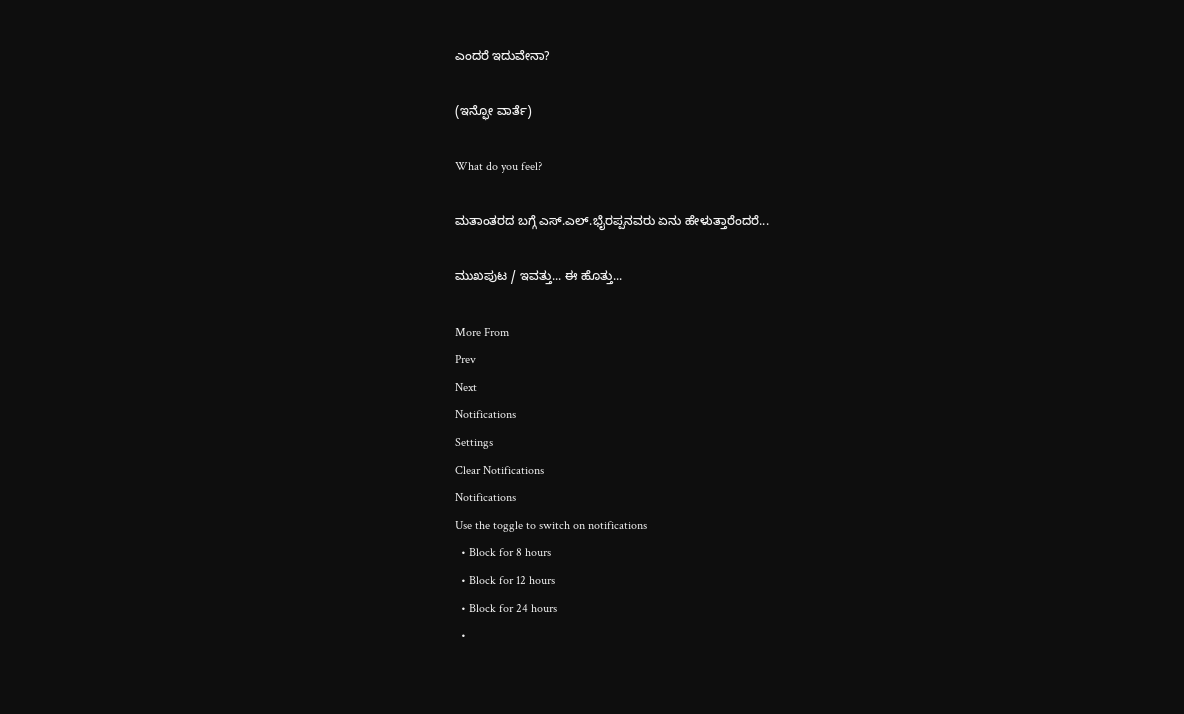ಎಂದರೆ ಇದುವೇನಾ?

(ಇನ್ಫೋ ವಾರ್ತೆ)

What do you feel?

ಮತಾಂತರದ ಬಗ್ಗೆ ಎಸ್‌.ಎಲ್‌.ಭೈರಪ್ಪನವರು ಏನು ಹೇಳುತ್ತಾರೆಂದರೆ...

ಮುಖಪುಟ / ಇವತ್ತು... ಈ ಹೊತ್ತು...

More From
Prev
Next
Notifications
Settings
Clear Notifications
Notifications
Use the toggle to switch on notifications
  • Block for 8 hours
  • Block for 12 hours
  • Block for 24 hours
  •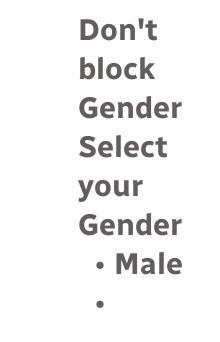Don't block
Gender
Select your Gender
  • Male
  •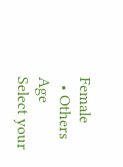Female
  • Others
Age
Select your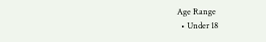Age Range
  • Under 18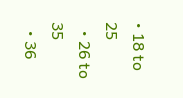• 18 to 25
  • 26 to 35
  • 36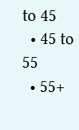to 45
  • 45 to 55
  • 55+